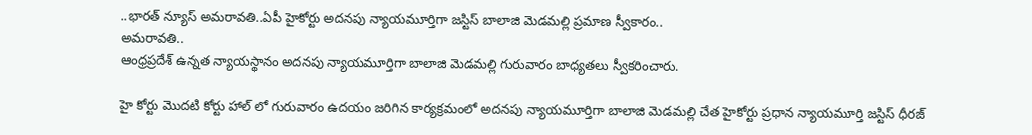..భారత్ న్యూస్ అమరావతి..ఏపీ హైకోర్టు అదనపు న్యాయమూర్తిగా జస్టిస్ బాలాజి మెడమల్లి ప్రమాణ స్వీకారం..
అమరావతి..
ఆంధ్రప్రదేశ్ ఉన్నత న్యాయస్థానం అదనపు న్యాయమూర్తిగా బాలాజి మెడమల్లి గురువారం బాధ్యతలు స్వీకరించారు.

హై కోర్టు మొదటి కోర్టు హాల్ లో గురువారం ఉదయం జరిగిన కార్యక్రమంలో అదనపు న్యాయమూర్తిగా బాలాజి మెడమల్లి చేత హైకోర్టు ప్రధాన న్యాయమూర్తి జస్టిస్ ధీరజ్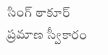సింగ్ ఠాకూర్ ప్రమాణ స్వీకారం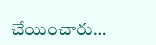చేయించారు…